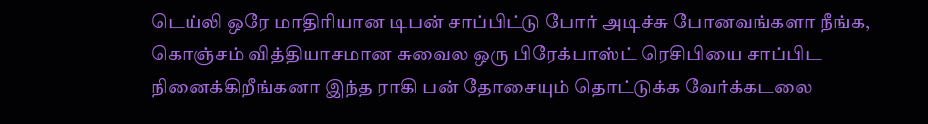டெய்லி ஒரே மாதிரியான டிபன் சாப்பிட்டு போர் அடிச்சு போனவங்களா நீங்க, கொஞ்சம் வித்தியாசமான சுவைல ஒரு பிரேக்பாஸ்ட் ரெசிபியை சாப்பிட நினைக்கிறீங்கனா இந்த ராகி பன் தோசையும் தொட்டுக்க வேர்க்கடலை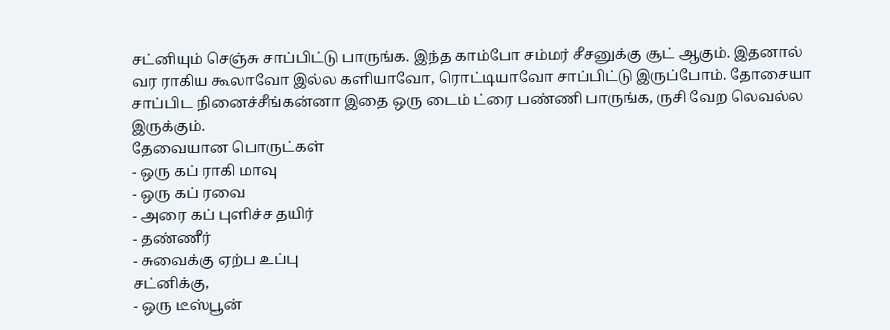சட்னியும் செஞ்சு சாப்பிட்டு பாருங்க. இந்த காம்போ சம்மர் சீசனுக்கு சூட் ஆகும். இதனால் வர ராகிய கூலாவோ இல்ல களியாவோ, ரொட்டியாவோ சாப்பிட்டு இருப்போம். தோசையா சாப்பிட நினைச்சீங்கன்னா இதை ஒரு டைம் ட்ரை பண்ணி பாருங்க, ருசி வேற லெவல்ல இருக்கும்.
தேவையான பொருட்கள்
- ஒரு கப் ராகி மாவு
- ஒரு கப் ரவை
- அரை கப் புளிச்ச தயிர்
- தண்ணீர்
- சுவைக்கு ஏற்ப உப்பு
சட்னிக்கு,
- ஒரு டீஸ்பூன்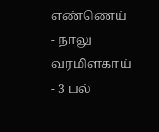எண்ணெய்
- நாலு வரமிளகாய்
- 3 பல்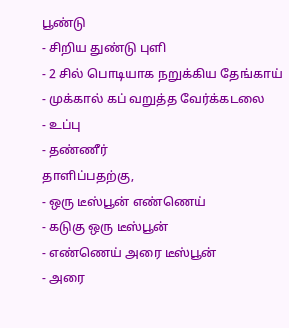பூண்டு
- சிறிய துண்டு புளி
- 2 சில் பொடியாக நறுக்கிய தேங்காய்
- முக்கால் கப் வறுத்த வேர்க்கடலை
- உப்பு
- தண்ணீர்
தாளிப்பதற்கு,
- ஒரு டீஸ்பூன் எண்ணெய்
- கடுகு ஒரு டீஸ்பூன்
- எண்ணெய் அரை டீஸ்பூன்
- அரை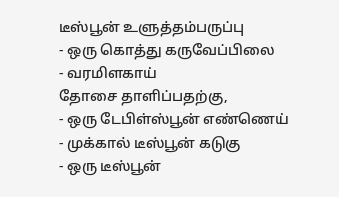டீஸ்பூன் உளுத்தம்பருப்பு
- ஒரு கொத்து கருவேப்பிலை
- வரமிளகாய்
தோசை தாளிப்பதற்கு,
- ஒரு டேபிள்ஸ்பூன் எண்ணெய்
- முக்கால் டீஸ்பூன் கடுகு
- ஒரு டீஸ்பூன்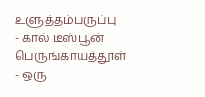உளுத்தம்பருப்பு
- கால் டீஸ்பூன் பெருங்காயத்தூள்
- ஒரு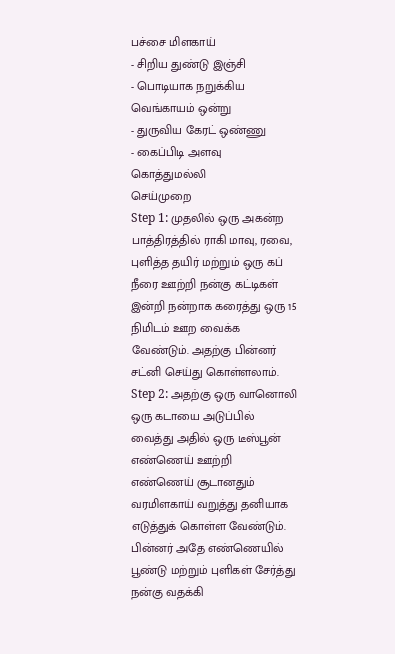பச்சை மிளகாய்
- சிறிய துண்டு இஞ்சி
- பொடியாக நறுக்கிய வெங்காயம் ஒன்று
- துருவிய கேரட் ஒண்ணு
- கைப்பிடி அளவு கொத்துமல்லி
செய்முறை
Step 1: முதலில் ஒரு அகன்ற பாத்திரத்தில் ராகி மாவு, ரவை, புளித்த தயிர் மற்றும் ஒரு கப் நீரை ஊற்றி நன்கு கட்டிகள் இன்றி நன்றாக கரைத்து ஒரு 15 நிமிடம் ஊற வைக்க வேண்டும். அதற்கு பின்னர் சட்னி செய்து கொள்ளலாம்.
Step 2: அதற்கு ஒரு வானொலி ஒரு கடாயை அடுப்பில் வைத்து அதில் ஒரு டீஸ்பூன் எண்ணெய் ஊற்றி எண்ணெய் சூடானதும் வரமிளகாய் வறுத்து தனியாக எடுத்துக் கொள்ள வேண்டும். பின்னர் அதே எண்ணெயில் பூண்டு மற்றும் புளிகள் சேர்த்து நன்கு வதக்கி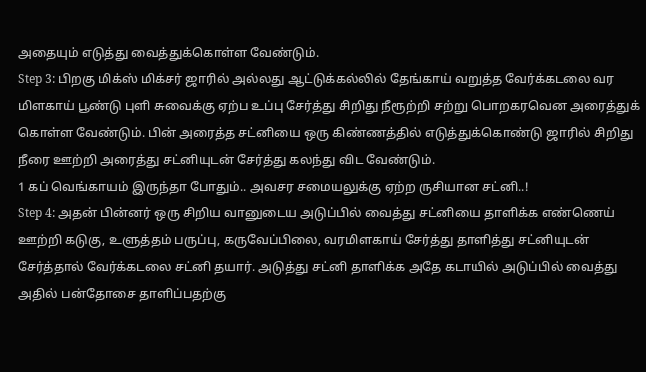அதையும் எடுத்து வைத்துக்கொள்ள வேண்டும்.
Step 3: பிறகு மிக்ஸ் மிக்சர் ஜாரில் அல்லது ஆட்டுக்கல்லில் தேங்காய் வறுத்த வேர்க்கடலை வர மிளகாய் பூண்டு புளி சுவைக்கு ஏற்ப உப்பு சேர்த்து சிறிது நீரூற்றி சற்று பொறகரவென அரைத்துக் கொள்ள வேண்டும். பின் அரைத்த சட்னியை ஒரு கிண்ணத்தில் எடுத்துக்கொண்டு ஜாரில் சிறிது நீரை ஊற்றி அரைத்து சட்னியுடன் சேர்த்து கலந்து விட வேண்டும்.
1 கப் வெங்காயம் இருந்தா போதும்.. அவசர சமையலுக்கு ஏற்ற ருசியான சட்னி..!
Step 4: அதன் பின்னர் ஒரு சிறிய வானுடைய அடுப்பில் வைத்து சட்னியை தாளிக்க எண்ணெய் ஊற்றி கடுகு, உளுத்தம் பருப்பு, கருவேப்பிலை, வரமிளகாய் சேர்த்து தாளித்து சட்னியுடன் சேர்த்தால் வேர்க்கடலை சட்னி தயார். அடுத்து சட்னி தாளிக்க அதே கடாயில் அடுப்பில் வைத்து அதில் பன்தோசை தாளிப்பதற்கு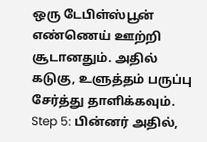ஒரு டேபிள்ஸ்பூன் எண்ணெய் ஊற்றி சூடானதும். அதில் கடுகு, உளுத்தம் பருப்பு சேர்த்து தாளிக்கவும்.
Step 5: பின்னர் அதில்,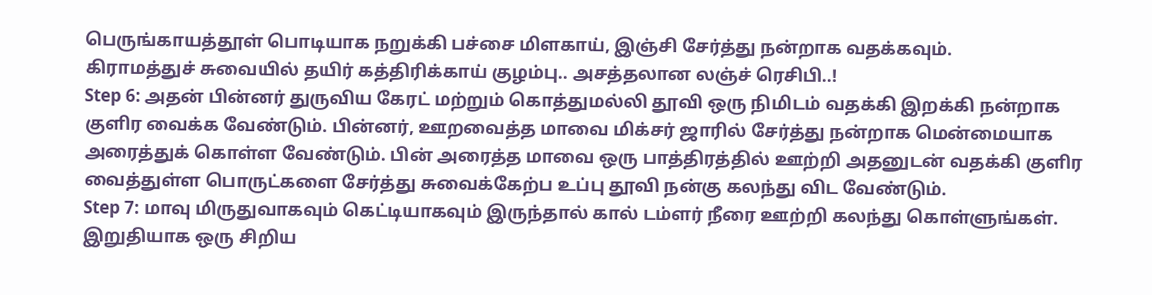பெருங்காயத்தூள் பொடியாக நறுக்கி பச்சை மிளகாய், இஞ்சி சேர்த்து நன்றாக வதக்கவும்.
கிராமத்துச் சுவையில் தயிர் கத்திரிக்காய் குழம்பு.. அசத்தலான லஞ்ச் ரெசிபி..!
Step 6: அதன் பின்னர் துருவிய கேரட் மற்றும் கொத்துமல்லி தூவி ஒரு நிமிடம் வதக்கி இறக்கி நன்றாக குளிர வைக்க வேண்டும். பின்னர், ஊறவைத்த மாவை மிக்சர் ஜாரில் சேர்த்து நன்றாக மென்மையாக அரைத்துக் கொள்ள வேண்டும். பின் அரைத்த மாவை ஒரு பாத்திரத்தில் ஊற்றி அதனுடன் வதக்கி குளிர வைத்துள்ள பொருட்களை சேர்த்து சுவைக்கேற்ப உப்பு தூவி நன்கு கலந்து விட வேண்டும்.
Step 7: மாவு மிருதுவாகவும் கெட்டியாகவும் இருந்தால் கால் டம்ளர் நீரை ஊற்றி கலந்து கொள்ளுங்கள். இறுதியாக ஒரு சிறிய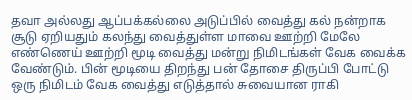தவா அல்லது ஆப்பக்கல்லை அடுப்பில் வைத்து கல் நன்றாக சூடு ஏறியதும் கலந்து வைத்துள்ள மாவை ஊற்றி மேலே எண்ணெய் ஊற்றி மூடி வைத்து மன்று நிமிடங்கள் வேக வைக்க வேண்டும். பின் மூடியை திறந்து பன் தோசை திருப்பி போட்டு ஒரு நிமிடம் வேக வைத்து எடுத்தால் சுவையான ராகி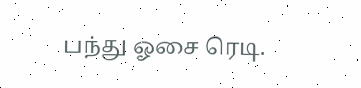பந்து ஓசை ரெடி.